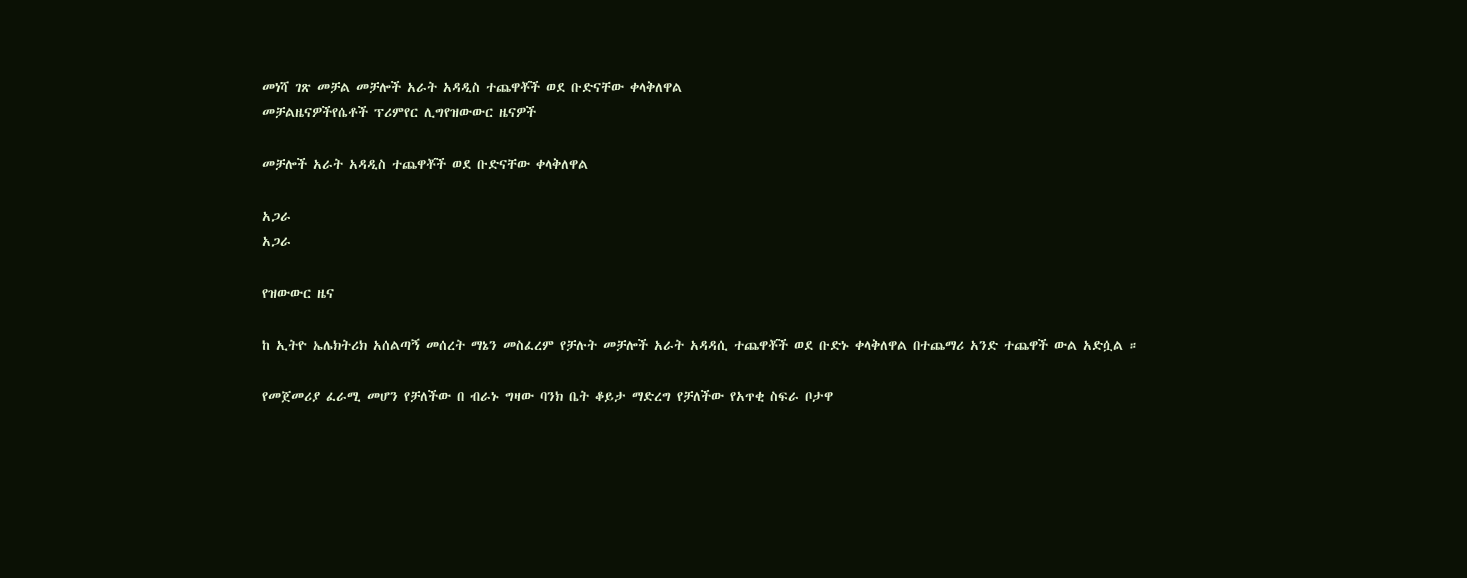መነሻ ገጽ መቻል መቻሎች አራት አዳዲስ ተጨዋቾች ወደ ቡድናቸው ቀላቅለዋል
መቻልዜናዎችየሴቶች ፕሪምየር ሊግየዝውውር ዜናዎች

መቻሎች አራት አዳዲስ ተጨዋቾች ወደ ቡድናቸው ቀላቅለዋል

አጋራ
አጋራ

የዝውውር ዜና

ከ ኢትዮ ኤሌክትሪክ አሰልጣኝ መሰረት ማኔን መስፈረም የቻሉት መቻሎች አራት አዳዳሲ ተጨዋቾች ወደ ቡድኑ ቀላቅለዋል በተጨማሪ አንድ ተጨዋች ውል አድሷል ።

የመጀመሪያ ፈራሚ መሆን የቻለችው በ ብራኑ ግዛው ባንክ ቤት ቆይታ ማድረግ የቻለችው የአጥቂ ስፍራ ቦታዋ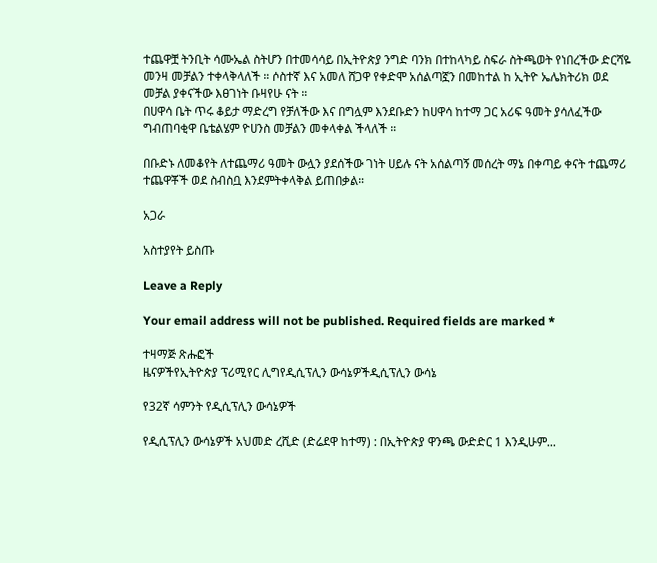ተጨዋቿ ትንቢት ሳሙኤል ስትሆን በተመሳሳይ በኢትዮጵያ ንግድ ባንክ በተከላካይ ስፍራ ስትጫወት የነበረችው ድርሻዬ መንዛ መቻልን ተቀላቅላለች ። ሶስተኛ እና አመለ ሸጋዋ የቀድሞ አሰልጣኟን በመከተል ከ ኢትዮ ኤሌክትሪክ ወደ መቻል ያቀናችው እፀገነት ቡዛየሁ ናት ።
በሀዋሳ ቤት ጥሩ ቆይታ ማድረግ የቻለችው እና በግሏም እንደቡድን ከሀዋሳ ከተማ ጋር አሪፍ ዓመት ያሳለፈችው ግብጠባቂዋ ቤቴልሄም ዮሀንስ መቻልን መቀላቀል ችላለች ።

በቡድኑ ለመቆየት ለተጨማሪ ዓመት ውሏን ያደሰችው ገነት ሀይሉ ናት አሰልጣኝ መሰረት ማኔ በቀጣይ ቀናት ተጨማሪ ተጨዋቾች ወደ ስብስቧ እንደምትቀላቅል ይጠበቃል።

አጋራ

አስተያየት ይስጡ

Leave a Reply

Your email address will not be published. Required fields are marked *

ተዛማጅ ጽሑፎች
ዜናዎችየኢትዮጵያ ፕሪሚየር ሊግየዲሲፕሊን ውሳኔዎችዲሲፕሊን ውሳኔ

የ32ኛ ሳምንት የዲሲፕሊን ውሳኔዎች

የዲሲፕሊን ውሳኔዎች አህመድ ረሺድ (ድሬደዋ ከተማ) : በኢትዮጵያ ዋንጫ ውድድር 1 እንዲሁም...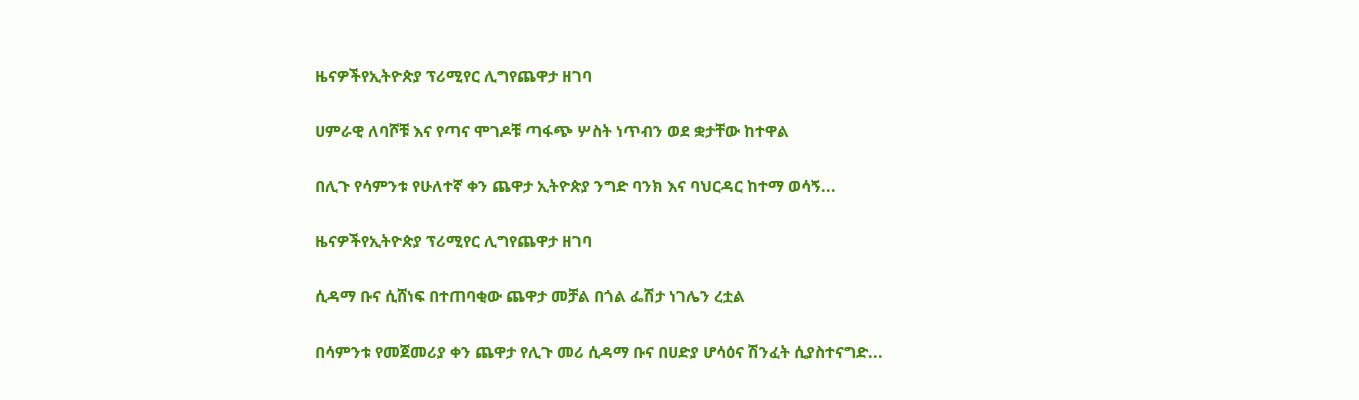ዜናዎችየኢትዮጵያ ፕሪሚየር ሊግየጨዋታ ዘገባ

ሀምራዊ ለባሾቹ እና የጣና ሞገዶቹ ጣፋጭ ሦስት ነጥብን ወደ ቋታቸው ከተዋል

በሊጉ የሳምንቱ የሁለተኛ ቀን ጨዋታ ኢትዮጵያ ንግድ ባንክ እና ባህርዳር ከተማ ወሳኝ...

ዜናዎችየኢትዮጵያ ፕሪሚየር ሊግየጨዋታ ዘገባ

ሲዳማ ቡና ሲሸነፍ በተጠባቂው ጨዋታ መቻል በጎል ፌሽታ ነገሌን ረቷል

በሳምንቱ የመጀመሪያ ቀን ጨዋታ የሊጉ መሪ ሲዳማ ቡና በሀድያ ሆሳዕና ሽንፈት ሲያስተናግድ...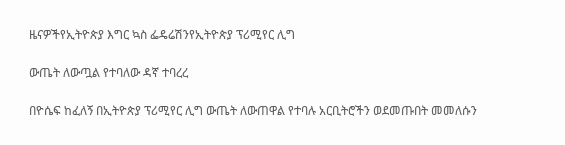ዜናዎችየኢትዮጵያ እግር ኳስ ፌዴሬሽንየኢትዮጵያ ፕሪሚየር ሊግ

ውጤት ለውጧል የተባለው ዳኛ ተባረረ

በዮሴፍ ከፈለኝ በኢትዮጵያ ፕሪሚየር ሊግ ውጤት ለውጠዋል የተባሉ አርቢትሮችን ወደመጡበት መመለሱን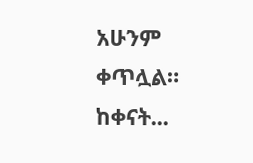አሁንም ቀጥሏል። ከቀናት...